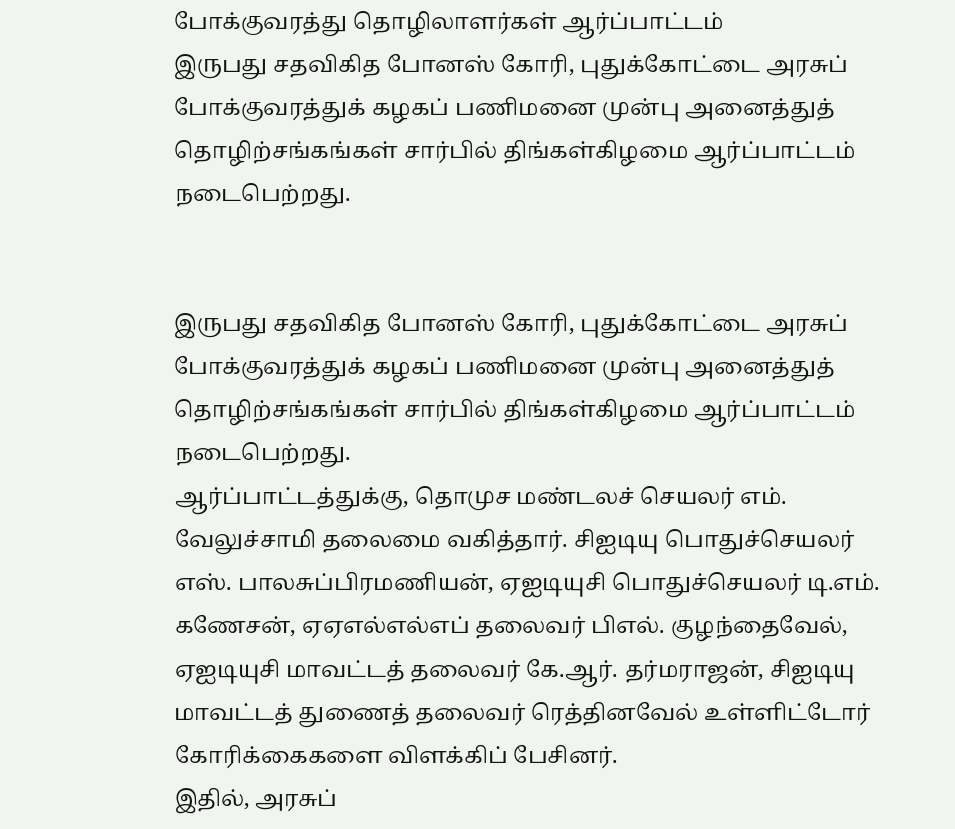போக்குவரத்து தொழிலாளர்கள் ஆர்ப்பாட்டம்
இருபது சதவிகித போனஸ் கோரி, புதுக்கோட்டை அரசுப் போக்குவரத்துக் கழகப் பணிமனை முன்பு அனைத்துத் தொழிற்சங்கங்கள் சார்பில் திங்கள்கிழமை ஆர்ப்பாட்டம் நடைபெற்றது.


இருபது சதவிகித போனஸ் கோரி, புதுக்கோட்டை அரசுப் போக்குவரத்துக் கழகப் பணிமனை முன்பு அனைத்துத் தொழிற்சங்கங்கள் சார்பில் திங்கள்கிழமை ஆர்ப்பாட்டம் நடைபெற்றது.
ஆர்ப்பாட்டத்துக்கு, தொமுச மண்டலச் செயலர் எம். வேலுச்சாமி தலைமை வகித்தார். சிஐடியு பொதுச்செயலர் எஸ். பாலசுப்பிரமணியன், ஏஐடியுசி பொதுச்செயலர் டி.எம். கணேசன், ஏஏஎல்எல்எப் தலைவர் பிஎல். குழந்தைவேல், ஏஐடியுசி மாவட்டத் தலைவர் கே.ஆர். தர்மராஜன், சிஐடியு மாவட்டத் துணைத் தலைவர் ரெத்தினவேல் உள்ளிட்டோர் கோரிக்கைகளை விளக்கிப் பேசினர்.
இதில், அரசுப்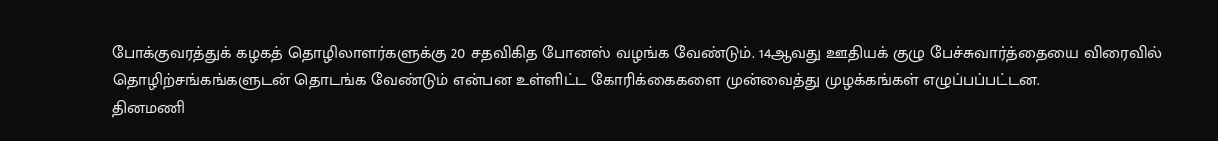போக்குவரத்துக் கழகத் தொழிலாளர்களுக்கு 20 சதவிகித போனஸ் வழங்க வேண்டும். 14ஆவது ஊதியக் குழு பேச்சுவார்த்தையை விரைவில் தொழிற்சங்கங்களுடன் தொடங்க வேண்டும் என்பன உள்ளிட்ட கோரிக்கைகளை முன்வைத்து முழக்கங்கள் எழுப்பப்பட்டன.
தினமணி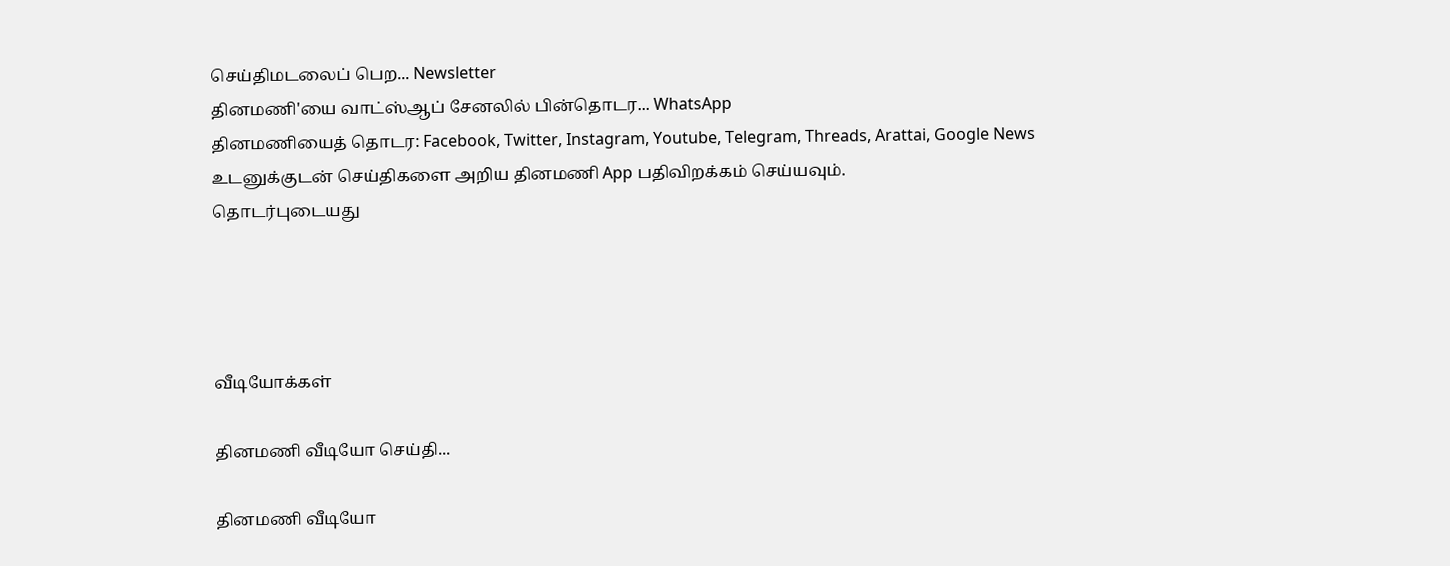செய்திமடலைப் பெற... Newsletter
தினமணி'யை வாட்ஸ்ஆப் சேனலில் பின்தொடர... WhatsApp
தினமணியைத் தொடர: Facebook, Twitter, Instagram, Youtube, Telegram, Threads, Arattai, Google News
உடனுக்குடன் செய்திகளை அறிய தினமணி App பதிவிறக்கம் செய்யவும்.
தொடர்புடையது




வீடியோக்கள்

தினமணி வீடியோ செய்தி...

தினமணி வீடியோ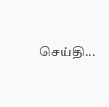செய்தி...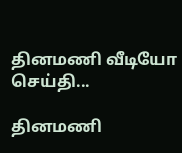தினமணி வீடியோ செய்தி...

தினமணி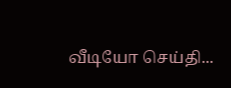வீடியோ செய்தி...